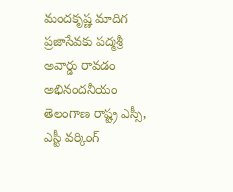మందకృష్ణ మాదిగ ప్రజాసేవకు పద్మశ్రీ అవార్డు రావడం అభినందనీయం
తెలంగాణ రాష్ట్ర ఎస్సీ, ఎస్టీ వర్కింగ్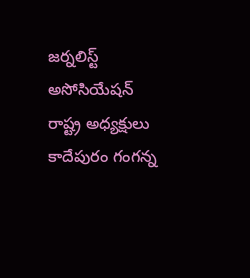జర్నలిస్ట్ అసోసియేషన్ రాష్ట్ర అధ్యక్షులు కాదేపురం గంగన్న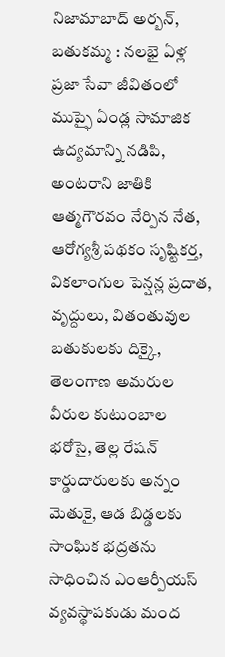నిజామాబాద్ అర్బన్, బతుకమ్మ : నలభై ఏళ్ల ప్రజా సేవా జీవితంలో ముప్ఫై ఏండ్ల సామాజిక ఉద్యమాన్ని నడిపి, అంటరాని జాతికి ఆత్మగౌరవం నేర్పిన నేత, ఆరోగ్యశ్రీ పథకం సృష్టికర్త, వికలాంగుల పెన్షన్ల ప్రదాత, వృద్దులు, వితంతువుల బతుకులకు దిక్కై, తెలంగాణ అమరుల వీరుల కుటుంబాల భరోసై, తెల్ల రేషన్ కార్డుదారులకు అన్నం మెతుకై, ఆడ బిడ్డలకు సాంఘిక భద్రతను సాధించిన ఎంఆర్పీయస్ వ్యవస్థాపకుడు మంద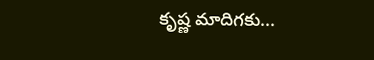కృష్ణ మాదిగకు...